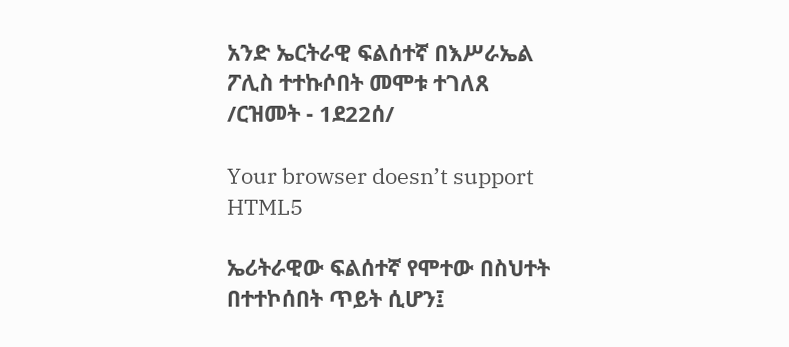አንድ ኤርትራዊ ፍልሰተኛ በእሥራኤል ፖሊስ ተተኩሶበት መሞቱ ተገለጸ /ርዝመት - 1ደ22ሰ/

Your browser doesn’t support HTML5

ኤሪትራዊው ፍልሰተኛ የሞተው በስህተት በተተኮሰበት ጥይት ሲሆን፤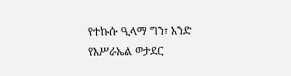የተኩሱ ዒላማ ግን፣ አንድ የእሥራኤል ወታደር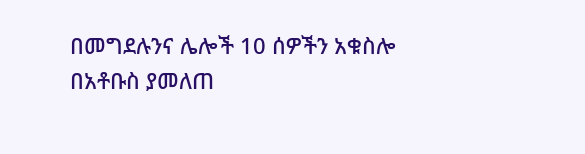በመግደሉንና ሌሎች 10 ሰዎችን አቁስሎ በአቶቡስ ያመለጠ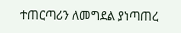ተጠርጣሪን ለመግደል ያነጣጠረ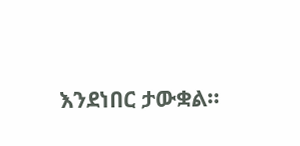እንደነበር ታውቋል።